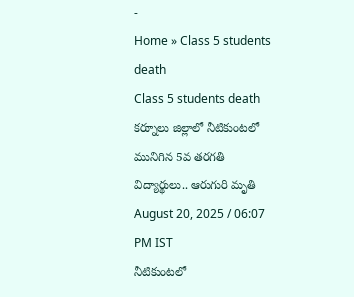-
Home » Class 5 students death
Class 5 students death
కర్నూలు జిల్లాలో నీటికుంటలో మునిగిన 5వ తరగతి విద్యార్థులు.. ఆరుగురి మృతి
August 20, 2025 / 06:07 PM IST
నీటికుంటలో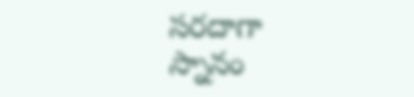సరదాగా స్నానం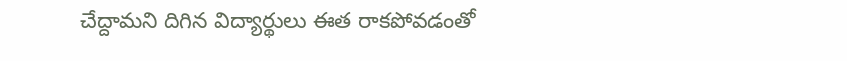చేద్దామని దిగిన విద్యార్థులు ఈత రాకపోవడంతో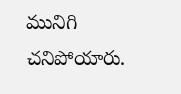మునిగి చనిపోయారు.